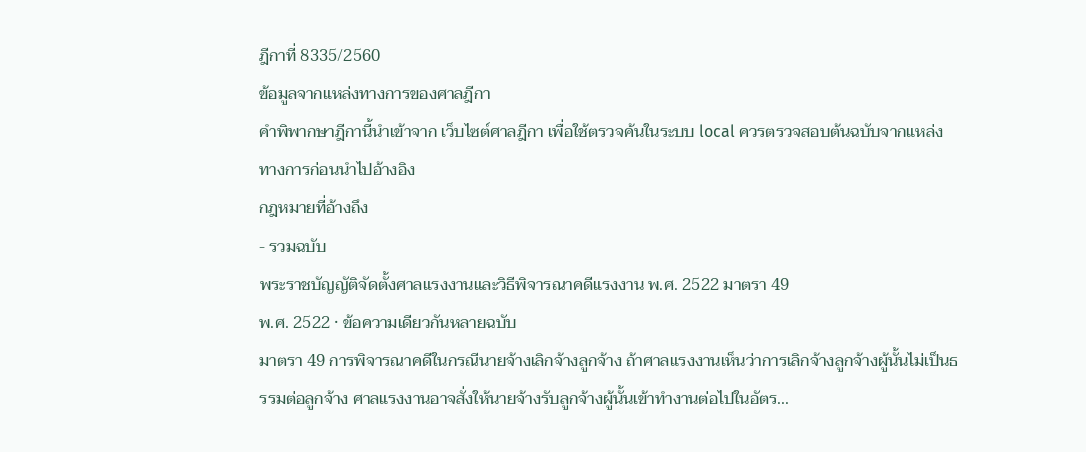ฎีกาที่ 8335/2560
ข้อมูลจากแหล่งทางการของศาลฎีกา
คำพิพากษาฎีกานี้นำเข้าจาก เว็บไซต์ศาลฎีกา เพื่อใช้ตรวจค้นในระบบ local ควรตรวจสอบต้นฉบับจากแหล่งทางการก่อนนำไปอ้างอิง
กฎหมายที่อ้างถึง
- รวมฉบับ
พระราชบัญญัติจัดตั้งศาลแรงงานและวิธีพิจารณาคดีแรงงาน พ.ศ. 2522 มาตรา 49
พ.ศ. 2522 · ข้อความเดียวกันหลายฉบับ
มาตรา 49 การพิจารณาคดีในกรณีนายจ้างเลิกจ้างลูกจ้าง ถ้าศาลแรงงานเห็นว่าการเลิกจ้างลูกจ้างผู้นั้นไม่เป็นธรรมต่อลูกจ้าง ศาลแรงงานอาจสั่งให้นายจ้างรับลูกจ้างผู้นั้นเข้าทำงานต่อไปในอัตร...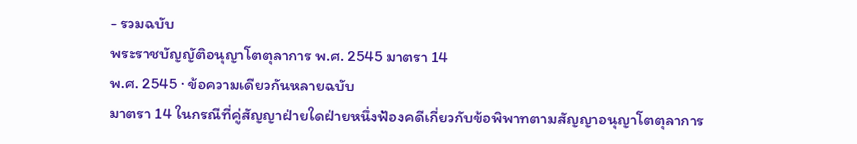- รวมฉบับ
พระราชบัญญัติอนุญาโตตุลาการ พ.ศ. 2545 มาตรา 14
พ.ศ. 2545 · ข้อความเดียวกันหลายฉบับ
มาตรา 14 ในกรณีที่คู่สัญญาฝ่ายใดฝ่ายหนึ่งฟ้องคดีเกี่ยวกับข้อพิพาทตามสัญญาอนุญาโตตุลาการ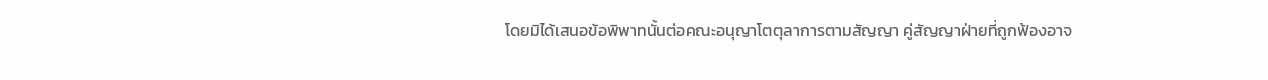โดยมิได้เสนอข้อพิพาทนั้นต่อคณะอนุญาโตตุลาการตามสัญญา คู่สัญญาฝ่ายที่ถูกฟ้องอาจ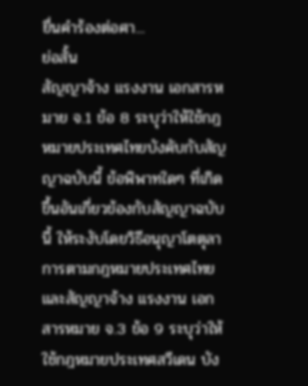ยื่นคำร้องต่อศา...
ย่อสั้น
สัญญาจ้าง แรงงาน เอกสารหมาย จ.1 ข้อ 8 ระบุว่าให้ใช้กฎหมายประเทศไทยบังคับกับสัญญาฉบับนี้ ข้อพิพาทใดๆ ที่เกิดขึ้นอันเกี่ยวข้องกับสัญญาฉบับนี้ ให้ระงับโดยวิธีอนุญาโตตุลาการตามกฎหมายประเทศไทย และสัญญาจ้าง แรงงาน เอกสารหมาย จ.3 ข้อ 9 ระบุว่าให้ใช้กฎหมายประเทศสวีเดน บัง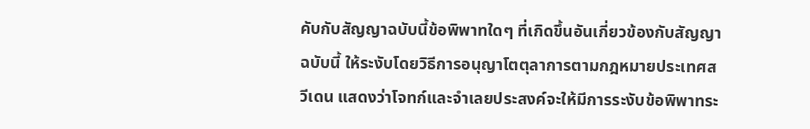คับกับสัญญาฉบับนี้ข้อพิพาทใดๆ ที่เกิดขึ้นอันเกี่ยวข้องกับสัญญาฉบับนี้ ให้ระงับโดยวิธีการอนุญาโตตุลาการตามกฎหมายประเทศสวีเดน แสดงว่าโจทก์และจำเลยประสงค์จะให้มีการระงับข้อพิพาทระ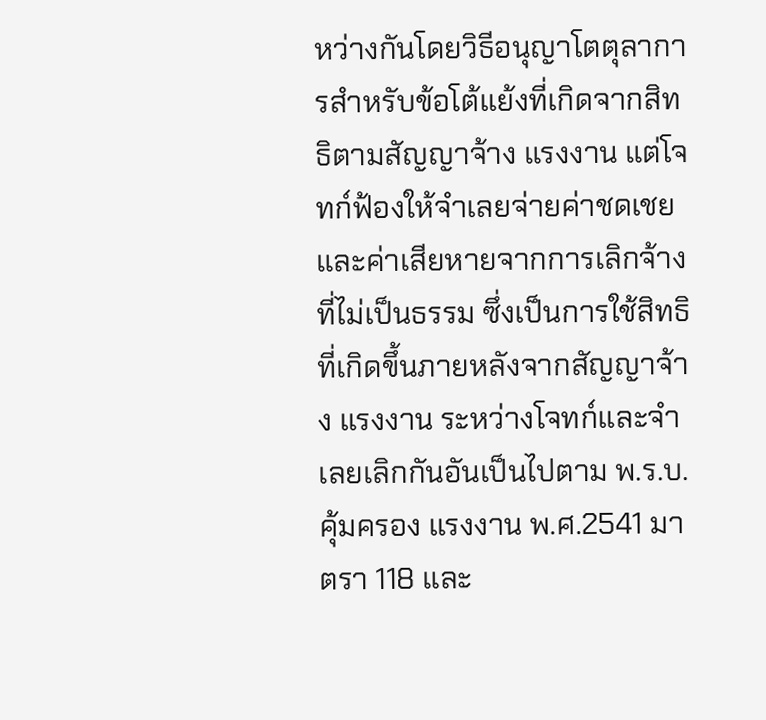หว่างกันโดยวิธีอนุญาโตตุลาการสำหรับข้อโต้แย้งที่เกิดจากสิทธิตามสัญญาจ้าง แรงงาน แต่โจทก์ฟ้องให้จำเลยจ่ายค่าชดเชยและค่าเสียหายจากการเลิกจ้างที่ไม่เป็นธรรม ซึ่งเป็นการใช้สิทธิที่เกิดขึ้นภายหลังจากสัญญาจ้าง แรงงาน ระหว่างโจทก์และจำเลยเลิกกันอันเป็นไปตาม พ.ร.บ.คุ้มครอง แรงงาน พ.ศ.2541 มาตรา 118 และ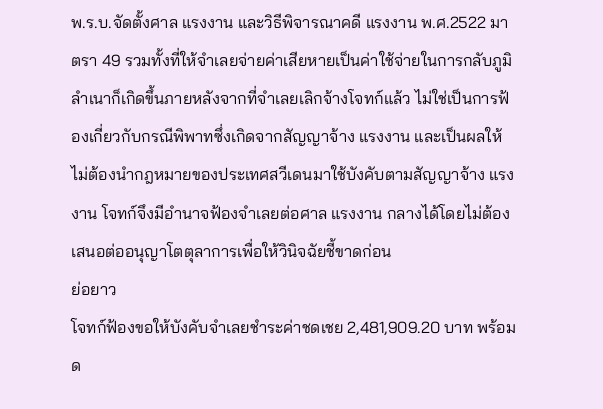พ.ร.บ.จัดตั้งศาล แรงงาน และวิธีพิจารณาคดี แรงงาน พ.ศ.2522 มาตรา 49 รวมทั้งที่ให้จำเลยจ่ายค่าเสียหายเป็นค่าใช้จ่ายในการกลับภูมิลำเนาก็เกิดขึ้นภายหลังจากที่จำเลยเลิกจ้างโจทก์แล้ว ไม่ใช่เป็นการฟ้องเกี่ยวกับกรณีพิพาทซึ่งเกิดจากสัญญาจ้าง แรงงาน และเป็นผลให้ไม่ต้องนำกฎหมายของประเทศสวีเดนมาใช้บังคับตามสัญญาจ้าง แรงงาน โจทก์จึงมีอำนาจฟ้องจำเลยต่อศาล แรงงาน กลางได้โดยไม่ต้องเสนอต่ออนุญาโตตุลาการเพื่อให้วินิจฉัยชี้ขาดก่อน
ย่อยาว
โจทก์ฟ้องขอให้บังคับจำเลยชำระค่าชดเชย 2,481,909.20 บาท พร้อมด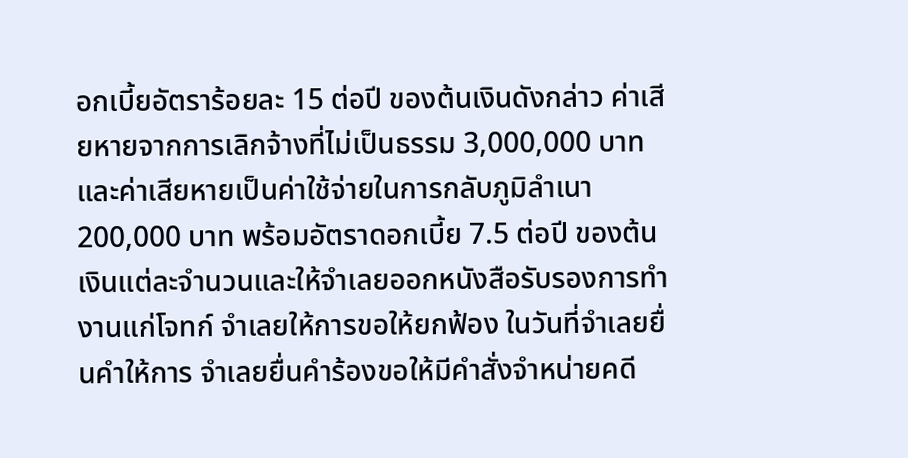อกเบี้ยอัตราร้อยละ 15 ต่อปี ของต้นเงินดังกล่าว ค่าเสียหายจากการเลิกจ้างที่ไม่เป็นธรรม 3,000,000 บาท และค่าเสียหายเป็นค่าใช้จ่ายในการกลับภูมิลำเนา 200,000 บาท พร้อมอัตราดอกเบี้ย 7.5 ต่อปี ของต้นเงินแต่ละจำนวนและให้จำเลยออกหนังสือรับรองการทำงานแก่โจทก์ จำเลยให้การขอให้ยกฟ้อง ในวันที่จำเลยยื่นคำให้การ จำเลยยื่นคำร้องขอให้มีคำสั่งจำหน่ายคดี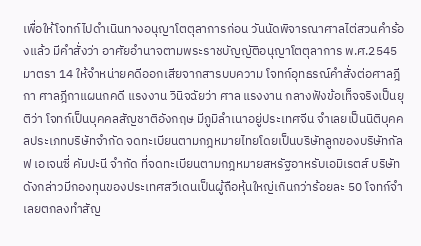เพื่อให้โจทก์ไปดำเนินทางอนุญาโตตุลาการก่อน วันนัดพิจารณาศาลไต่สวนคำร้องแล้ว มีคำสั่งว่า อาศัยอำนาจตามพระราชบัญญัติอนุญาโตตุลาการ พ.ศ.2545 มาตรา 14 ให้จำหน่ายคดีออกเสียจากสารบบความ โจทก์อุทธรณ์คำสั่งต่อศาลฎีกา ศาลฎีกาแผนกคดี แรงงาน วินิจฉัยว่า ศาล แรงงาน กลางฟังข้อเท็จจริงเป็นยุติว่า โจทก์เป็นบุคคลสัญชาติอังกฤษ มีภูมิลำเนาอยู่ประเทศจีน จำเลยเป็นนิติบุคคลประเภทบริษัทจำกัด จดทะเบียนตามกฎหมายไทยโดยเป็นบริษัทลูกของบริษัทกัลฟ เอเจนซี่ คัมปะนี จำกัด ที่จดทะเบียนตามกฎหมายสหรัฐอาหรับเอมิเรตส์ บริษัทดังกล่าวมีกองทุนของประเทศสวีเดนเป็นผู้ถือหุ้นใหญ่เกินกว่าร้อยละ 50 โจทก์จำเลยตกลงทำสัญ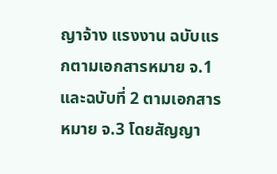ญาจ้าง แรงงาน ฉบับแรกตามเอกสารหมาย จ.1 และฉบับที่ 2 ตามเอกสารหมาย จ.3 โดยสัญญา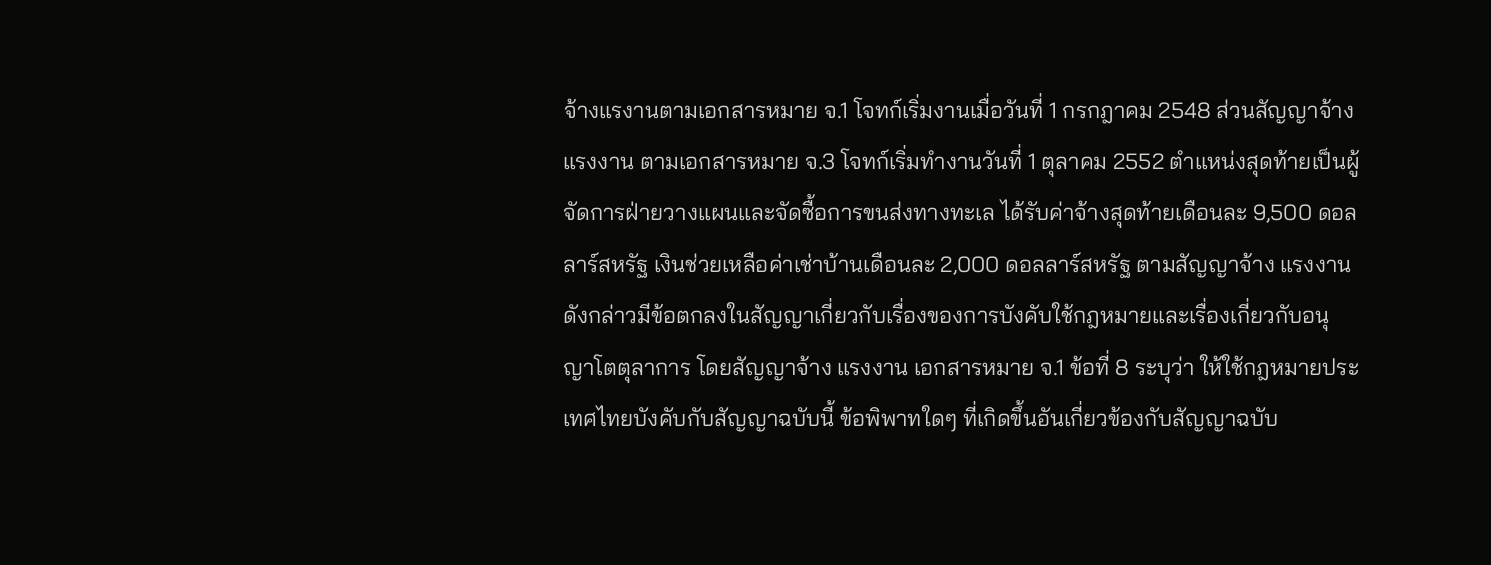จ้างแรงานตามเอกสารหมาย จ.1 โจทก์เริ่มงานเมื่อวันที่ 1 กรกฎาคม 2548 ส่วนสัญญาจ้าง แรงงาน ตามเอกสารหมาย จ.3 โจทก์เริ่มทำงานวันที่ 1 ตุลาคม 2552 ตำแหน่งสุดท้ายเป็นผู้จัดการฝ่ายวางแผนและจัดซื้อการขนส่งทางทะเล ได้รับค่าจ้างสุดท้ายเดือนละ 9,500 ดอลลาร์สหรัฐ เงินช่วยเหลือค่าเช่าบ้านเดือนละ 2,000 ดอลลาร์สหรัฐ ตามสัญญาจ้าง แรงงาน ดังกล่าวมีข้อตกลงในสัญญาเกี่ยวกับเรื่องของการบังคับใช้กฎหมายและเรื่องเกี่ยวกับอนุญาโตตุลาการ โดยสัญญาจ้าง แรงงาน เอกสารหมาย จ.1 ข้อที่ 8 ระบุว่า ให้ใช้กฎหมายประเทศไทยบังคับกับสัญญาฉบับนี้ ข้อพิพาทใดๆ ที่เกิดขึ้นอันเกี่ยวข้องกับสัญญาฉบับ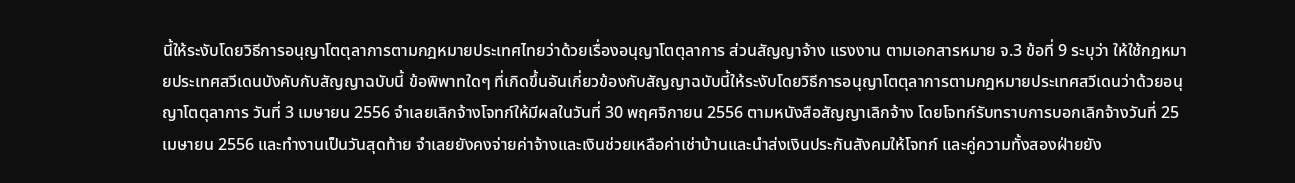นี้ให้ระงับโดยวิธีการอนุญาโตตุลาการตามกฎหมายประเทศไทยว่าด้วยเรื่องอนุญาโตตุลาการ ส่วนสัญญาจ้าง แรงงาน ตามเอกสารหมาย จ.3 ข้อที่ 9 ระบุว่า ให้ใช้กฎหมายประเทศสวีเดนบังคับกับสัญญาฉบับนี้ ข้อพิพาทใดๆ ที่เกิดขึ้นอันเกี่ยวข้องกับสัญญาฉบับนี้ให้ระงับโดยวิธีการอนุญาโตตุลาการตามกฎหมายประเทศสวีเดนว่าด้วยอนุญาโตตุลาการ วันที่ 3 เมษายน 2556 จำเลยเลิกจ้างโจทก์ให้มีผลในวันที่ 30 พฤศจิกายน 2556 ตามหนังสือสัญญาเลิกจ้าง โดยโจทก์รับทราบการบอกเลิกจ้างวันที่ 25 เมษายน 2556 และทำงานเป็นวันสุดท้าย จำเลยยังคงจ่ายค่าจ้างและเงินช่วยเหลือค่าเช่าบ้านและนำส่งเงินประกันสังคมให้โจทก์ และคู่ความทั้งสองฝ่ายยัง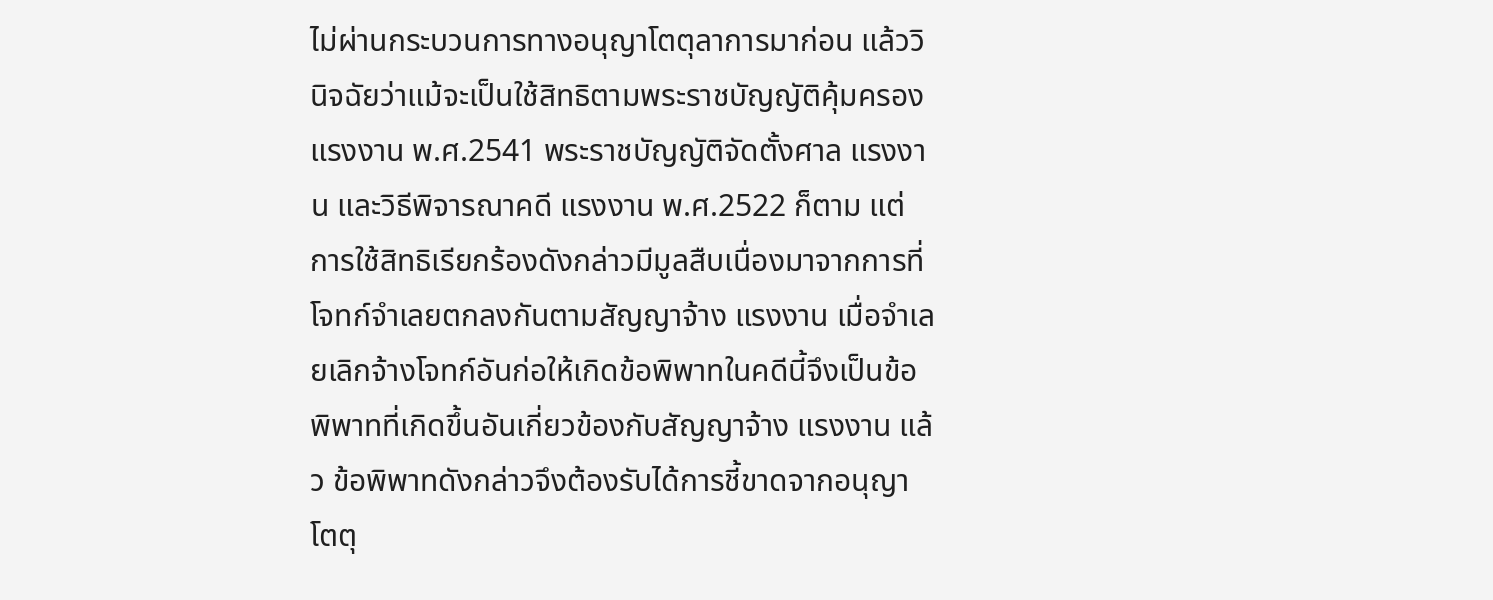ไม่ผ่านกระบวนการทางอนุญาโตตุลาการมาก่อน แล้ววินิจฉัยว่าแม้จะเป็นใช้สิทธิตามพระราชบัญญัติคุ้มครอง แรงงาน พ.ศ.2541 พระราชบัญญัติจัดตั้งศาล แรงงาน และวิธีพิจารณาคดี แรงงาน พ.ศ.2522 ก็ตาม แต่การใช้สิทธิเรียกร้องดังกล่าวมีมูลสืบเนื่องมาจากการที่โจทก์จำเลยตกลงกันตามสัญญาจ้าง แรงงาน เมื่อจำเลยเลิกจ้างโจทก์อันก่อให้เกิดข้อพิพาทในคดีนี้จึงเป็นข้อพิพาทที่เกิดขึ้นอันเกี่ยวข้องกับสัญญาจ้าง แรงงาน แล้ว ข้อพิพาทดังกล่าวจึงต้องรับได้การชี้ขาดจากอนุญาโตตุ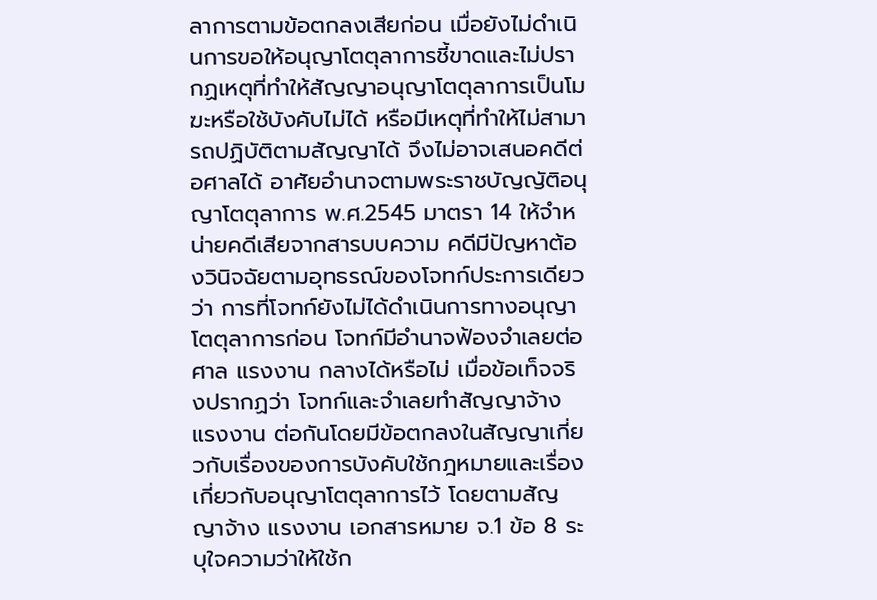ลาการตามข้อตกลงเสียก่อน เมื่อยังไม่ดำเนินการขอให้อนุญาโตตุลาการชี้ขาดและไม่ปรากฏเหตุที่ทำให้สัญญาอนุญาโตตุลาการเป็นโมฆะหรือใช้บังคับไม่ได้ หรือมีเหตุที่ทำให้ไม่สามารถปฏิบัติตามสัญญาได้ จึงไม่อาจเสนอคดีต่อศาลได้ อาศัยอำนาจตามพระราชบัญญัติอนุญาโตตุลาการ พ.ศ.2545 มาตรา 14 ให้จำหน่ายคดีเสียจากสารบบความ คดีมีปัญหาต้องวินิจฉัยตามอุทธรณ์ของโจทก์ประการเดียวว่า การที่โจทก์ยังไม่ได้ดำเนินการทางอนุญาโตตุลาการก่อน โจทก์มีอำนาจฟ้องจำเลยต่อศาล แรงงาน กลางได้หรือไม่ เมื่อข้อเท็จจริงปรากฏว่า โจทก์และจำเลยทำสัญญาจ้าง แรงงาน ต่อกันโดยมีข้อตกลงในสัญญาเกี่ยวกับเรื่องของการบังคับใช้กฎหมายและเรื่องเกี่ยวกับอนุญาโตตุลาการไว้ โดยตามสัญญาจ้าง แรงงาน เอกสารหมาย จ.1 ข้อ 8 ระบุใจความว่าให้ใช้ก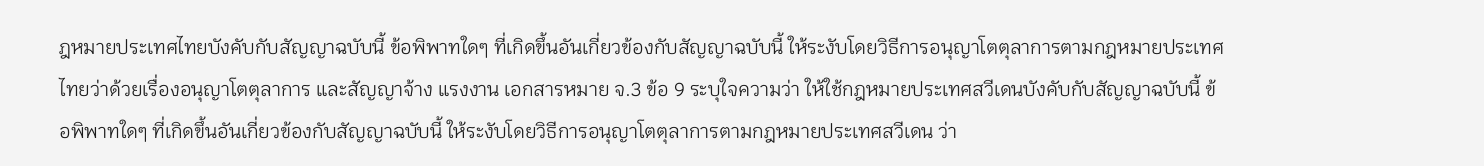ฎหมายประเทศไทยบังคับกับสัญญาฉบับนี้ ข้อพิพาทใดๆ ที่เกิดขึ้นอันเกี่ยวข้องกับสัญญาฉบับนี้ ให้ระงับโดยวิธีการอนุญาโตตุลาการตามกฎหมายประเทศไทยว่าด้วยเรื่องอนุญาโตตุลาการ และสัญญาจ้าง แรงงาน เอกสารหมาย จ.3 ข้อ 9 ระบุใจความว่า ให้ใช้กฎหมายประเทศสวีเดนบังคับกับสัญญาฉบับนี้ ข้อพิพาทใดๆ ที่เกิดขึ้นอันเกี่ยวข้องกับสัญญาฉบับนี้ ให้ระงับโดยวิธีการอนุญาโตตุลาการตามกฎหมายประเทศสวีเดน ว่า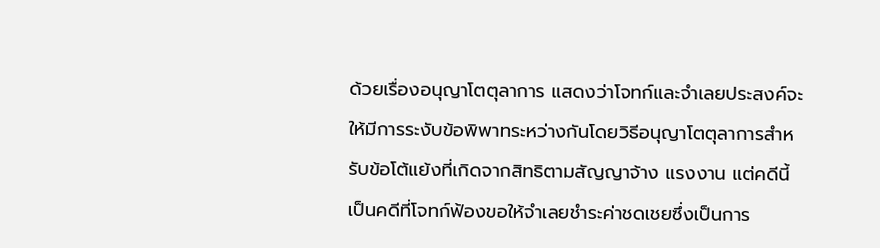ด้วยเรื่องอนุญาโตตุลาการ แสดงว่าโจทก์และจำเลยประสงค์จะให้มีการระงับข้อพิพาทระหว่างกันโดยวิธีอนุญาโตตุลาการสำหรับข้อโต้แย้งที่เกิดจากสิทธิตามสัญญาจ้าง แรงงาน แต่คดีนี้เป็นคดีที่โจทก์ฟ้องขอให้จำเลยชำระค่าชดเชยซึ่งเป็นการ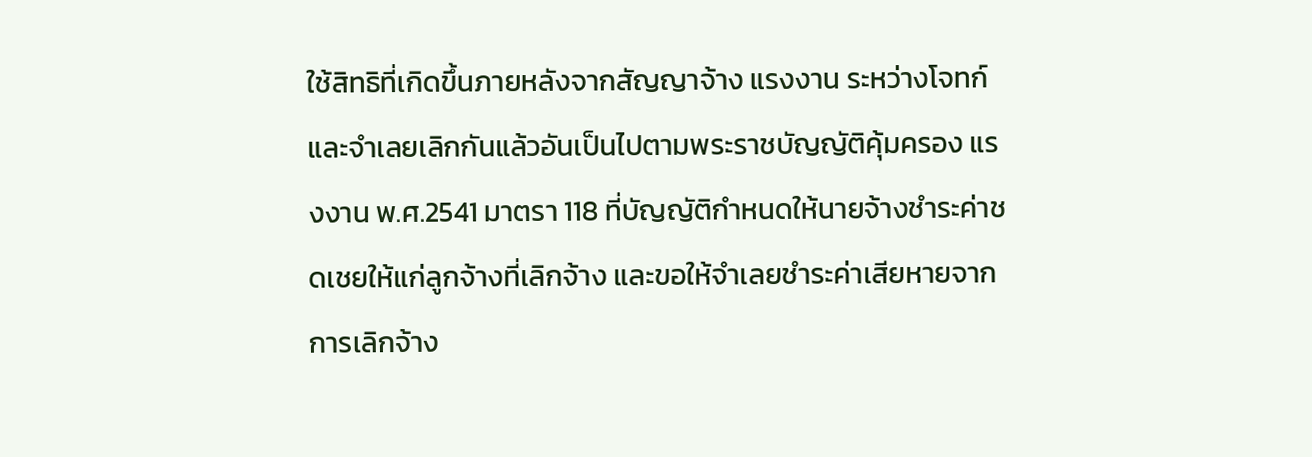ใช้สิทธิที่เกิดขึ้นภายหลังจากสัญญาจ้าง แรงงาน ระหว่างโจทก์และจำเลยเลิกกันแล้วอันเป็นไปตามพระราชบัญญัติคุ้มครอง แรงงาน พ.ศ.2541 มาตรา 118 ที่บัญญัติกำหนดให้นายจ้างชำระค่าชดเชยให้แก่ลูกจ้างที่เลิกจ้าง และขอให้จำเลยชำระค่าเสียหายจากการเลิกจ้าง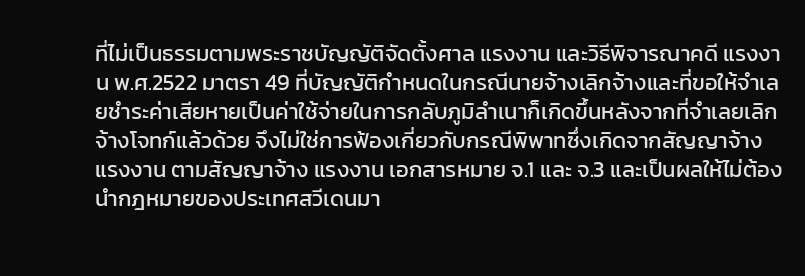ที่ไม่เป็นธรรมตามพระราชบัญญัติจัดตั้งศาล แรงงาน และวิธีพิจารณาคดี แรงงาน พ.ศ.2522 มาตรา 49 ที่บัญญัติกำหนดในกรณีนายจ้างเลิกจ้างและที่ขอให้จำเลยชำระค่าเสียหายเป็นค่าใช้จ่ายในการกลับภูมิลำเนาก็เกิดขึ้นหลังจากที่จำเลยเลิกจ้างโจทก์แล้วด้วย จึงไม่ใช่การฟ้องเกี่ยวกับกรณีพิพาทซึ่งเกิดจากสัญญาจ้าง แรงงาน ตามสัญญาจ้าง แรงงาน เอกสารหมาย จ.1 และ จ.3 และเป็นผลให้ไม่ต้องนำกฎหมายของประเทศสวีเดนมา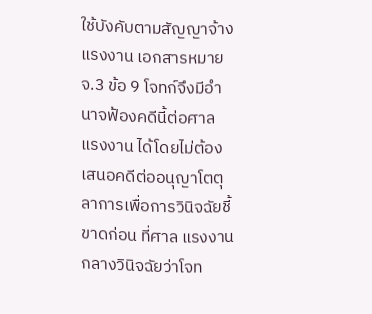ใช้บังคับตามสัญญาจ้าง แรงงาน เอกสารหมาย จ.3 ข้อ 9 โจทก์จึงมีอำนาจฟ้องคดีนี้ต่อศาล แรงงาน ได้โดยไม่ต้องเสนอคดีต่ออนุญาโตตุลาการเพื่อการวินิจฉัยชี้ขาดก่อน ที่ศาล แรงงาน กลางวินิจฉัยว่าโจท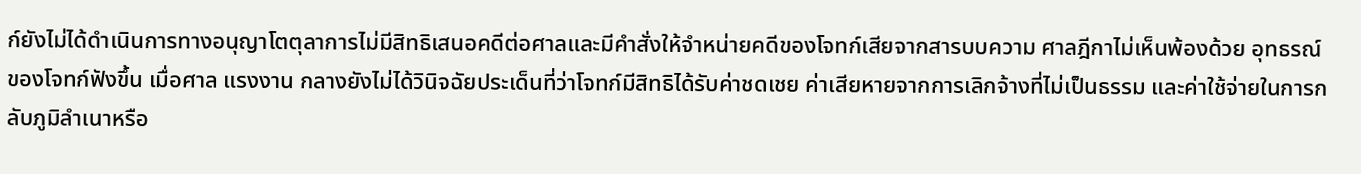ก์ยังไม่ได้ดำเนินการทางอนุญาโตตุลาการไม่มีสิทธิเสนอคดีต่อศาลและมีคำสั่งให้จำหน่ายคดีของโจทก์เสียจากสารบบความ ศาลฎีกาไม่เห็นพ้องด้วย อุทธรณ์ของโจทก์ฟังขึ้น เมื่อศาล แรงงาน กลางยังไม่ได้วินิจฉัยประเด็นที่ว่าโจทก์มีสิทธิได้รับค่าชดเชย ค่าเสียหายจากการเลิกจ้างที่ไม่เป็นธรรม และค่าใช้จ่ายในการกลับภูมิลำเนาหรือ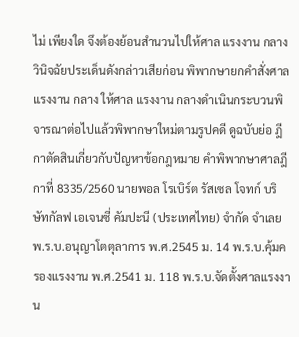ไม่ เพียงใด จึงต้องย้อนสำนวนไปให้ศาล แรงงาน กลางวินิจฉัยประเด็นดังกล่าวเสียก่อน พิพากษายกคำสั่งศาล แรงงาน กลาง ให้ศาล แรงงาน กลางดำเนินกระบวนพิจารณาต่อไปแล้วพิพากษาใหม่ตามรูปคดี ดูฉบับย่อ ฎีกาตัดสินเกี่ยวกับปัญหาข้อกฎหมาย คำพิพากษาศาลฎีกาที่ 8335/2560 นายพอล โรเบิร์ต รัสเซล โจทก์ บริษัทกัลฟ เอเจนซี่ คัมปะนี (ประเทศไทย) จำกัด จำเลย พ.ร.บ.อนุญาโตตุลาการ พ.ศ.2545 ม. 14 พ.ร.บ.คุ้มครองแรงงาน พ.ศ.2541 ม. 118 พ.ร.บ.จัดตั้งศาลแรงงาน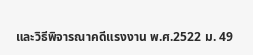และวิธีพิจารณาคดีแรงงาน พ.ศ.2522 ม. 49